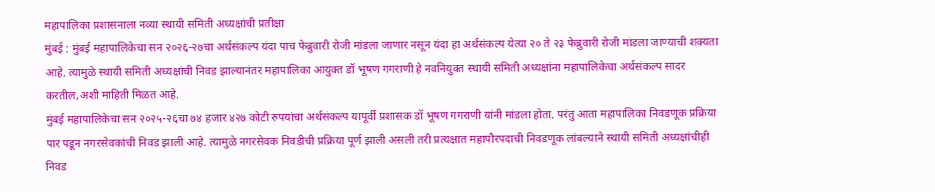महापालिका प्रशासनाला नव्या स्थायी समिती अध्यक्षांची प्रतीक्षा
मुंबई : मुंबई महापालिकेचा सन २०२६-२७चा अर्थसंकल्प यंदा पाच फेब्रुवारी रोजी मांडला जाणार नसून यंदा हा अर्थसंकल्प येत्या २० ते २३ फेब्रुवारी रोजी मांडला जाण्याची शक्यता आहे. त्यामुळे स्थायी समिती अध्यक्षांची निवड झाल्यानंतर महापालिका आयुक्त डॉ भूषण गगराणी हे नवनियुक्त स्थायी समिती अध्यक्षांना महापालिकेचा अर्थसंकल्प सादर करतील,अशी माहिती मिळत आहे.
मुंबई महापालिकेचा सन २०२५-२६चा ७४ हजार ४२७ कोटी रुपयांचा अर्थसंकल्प यापूर्वी प्रशासक डॉ भूषण गगराणी यांनी मांडला होता. परंतु आता महापालिका निवडणूक प्रक्रिया पार पडून नगरसेवकांची निवड झाली आहे. त्यामुळे नगरसेवक निवडीची प्रक्रिया पूर्ण झाली असली तरी प्रत्यक्षात महापौरपदाची निवडणूक लांबल्याने स्थायी समिती अध्यक्षांचीही निवड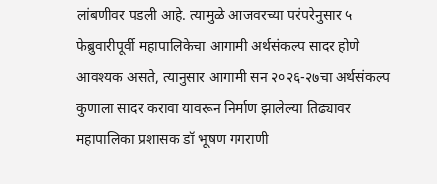लांबणीवर पडली आहे. त्यामुळे आजवरच्या परंपरेनुसार ५ फेब्रुवारीपूर्वी महापालिकेचा आगामी अर्थसंकल्प सादर होणे आवश्यक असते, त्यानुसार आगामी सन २०२६-२७चा अर्थसंकल्प कुणाला सादर करावा यावरून निर्माण झालेल्या तिढ्यावर महापालिका प्रशासक डॉ भूषण गगराणी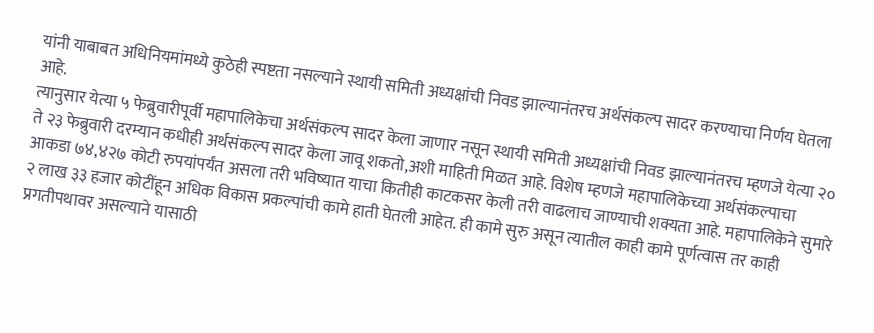यांनी याबाबत अधिनियमांमध्ये कुठेही स्पष्टता नसल्याने स्थायी समिती अध्यक्षांची निवड झाल्यानंतरच अर्थसंकल्प सादर करण्याचा निर्णय घेतला आहे.
त्यानुसार येत्या ५ फेब्रुवारीपूर्वी महापालिकेचा अर्थसंकल्प सादर केला जाणार नसून स्थायी समिती अध्यक्षांची निवड झाल्यानंतरच म्हणजे येत्या २० ते २३ फेब्रुवारी दरम्यान कधीही अर्थसंकल्प सादर केला जावू शकतो,अशी माहिती मिळत आहे. विशेष म्हणजे महापालिकेच्या अर्थसंकल्पाचा आकडा ७४,४२७ कोटी रुपयांपर्यंत असला तरी भविष्यात याचा कितीही काटकसर केली तरी वाढलाच जाण्याची शक्यता आहे. महापालिकेने सुमारे २ लाख ३३ हजार कोटींहून अधिक विकास प्रकल्पांची कामे हाती घेतली आहेत. ही कामे सुरु असून त्यातील काही कामे पूर्णत्वास तर काही प्रगतीपथावर असल्याने यासाठी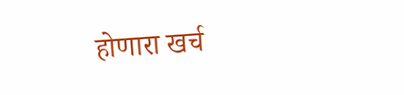होणारा खर्च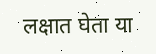लक्षात घेता या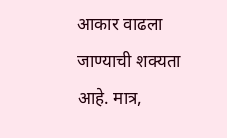आकार वाढला जाण्याची शक्यता आहे. मात्र,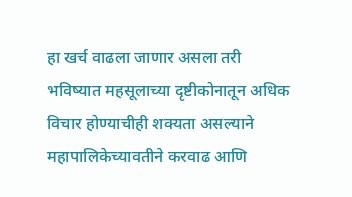हा खर्च वाढला जाणार असला तरी भविष्यात महसूलाच्या दृष्टीकोनातून अधिक विचार होण्याचीही शक्यता असल्याने महापालिकेच्यावतीने करवाढ आणि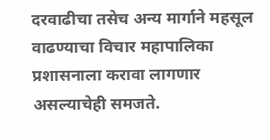दरवाढीचा तसेच अन्य मार्गाने महसूल वाढण्याचा विचार महापालिका प्रशासनाला करावा लागणार असल्याचेही समजते.